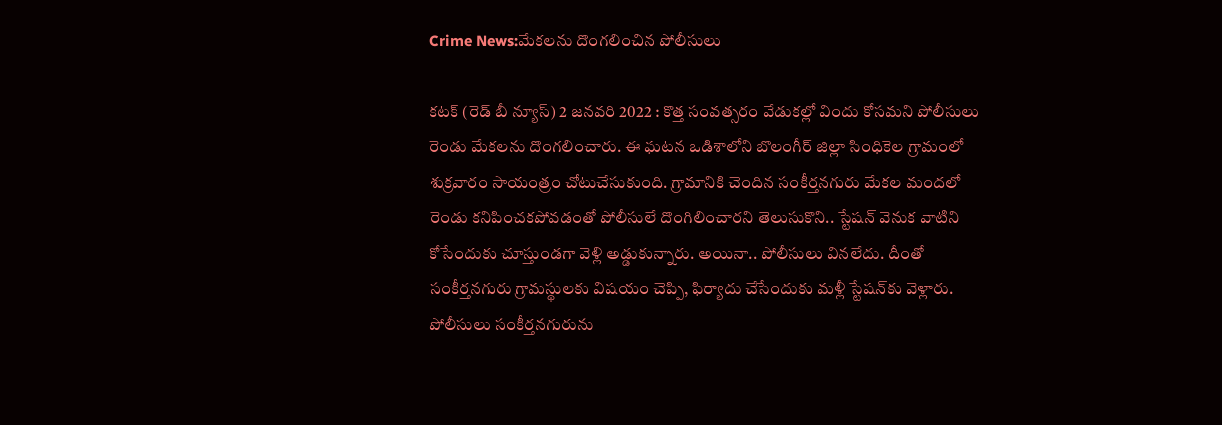Crime News:మేకలను దొంగలించిన పోలీసులు

కటక్‌ (రెడ్ బీ న్యూస్) 2 జనవరి 2022 : కొత్త సంవత్సరం వేడుకల్లో విందు కోసమని పోలీసులు రెండు మేకలను దొంగలించారు. ఈ ఘటన ఒడిశాలోని బొలంగీర్‌ జిల్లా సింధికెల గ్రామంలో శుక్రవారం సాయంత్రం చోటుచేసుకుంది. గ్రామానికి చెందిన సంకీర్తనగురు మేకల మందలో రెండు కనిపించకపోవడంతో పోలీసులే దొంగిలించారని తెలుసుకొని.. స్టేషన్‌ వెనుక వాటిని కోసేందుకు చూస్తుండగా వెళ్లి అడ్డుకున్నారు. అయినా.. పోలీసులు వినలేదు. దీంతో సంకీర్తనగురు గ్రామస్థులకు విషయం చెప్పి, ఫిర్యాదు చేసేందుకు మళ్లీ స్టేషన్‌కు వెళ్లారు. పోలీసులు సంకీర్తనగురును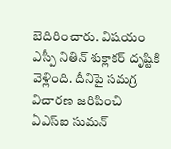బెదిరించారు. విషయం ఎస్పీ నితిన్‌ శుక్లాకర్‌ దృష్టికి వెళ్లింది. దీనిపై సమగ్ర విచారణ జరిపించి ఏఎస్‌ఐ సుమన్‌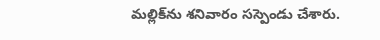మల్లిక్‌ను శనివారం సస్పెండు చేశారు.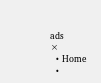ads
×
  • Home
  •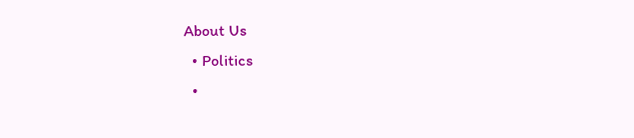About Us
  • Politics
  •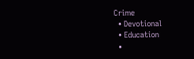Crime
  • Devotional
  • Education
  •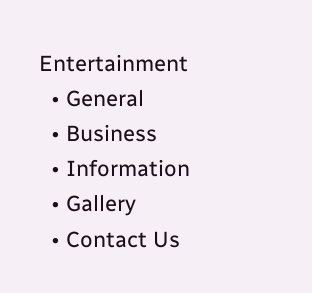Entertainment
  • General
  • Business
  • Information
  • Gallery
  • Contact Us